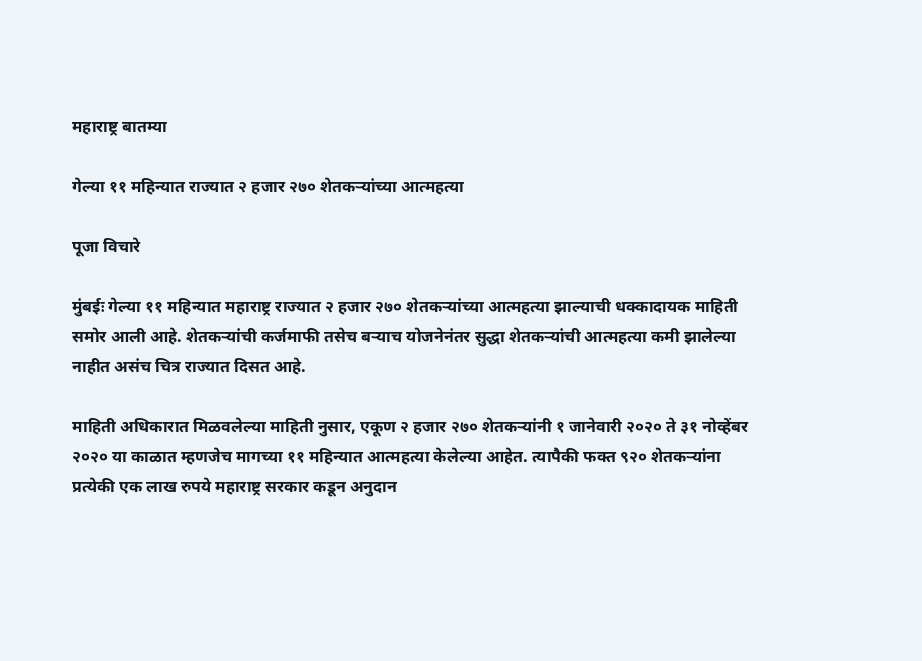महाराष्ट्र बातम्या

गेल्या ११ महिन्यात राज्यात २ हजार २७० शेतकऱ्यांच्या आत्महत्या

पूजा विचारे

मुंबईः गेल्या ११ महिन्यात महाराष्ट्र राज्यात २ हजार २७० शेतकऱ्यांच्या आत्महत्या झाल्याची धक्कादायक माहिती समोर आली आहे. शेतकऱ्यांची कर्जमाफी तसेच बऱ्याच योजनेनंतर सुद्धा शेतकऱ्यांची आत्महत्या कमी झालेल्या नाहीत असंच चित्र राज्यात दिसत आहे.

माहिती अधिकारात मिळवलेल्या माहिती नुसार, एकूण २ हजार २७० शेतकऱ्यांनी १ जानेवारी २०२० ते ३१ नोव्हेंबर २०२० या काळात म्हणजेच मागच्या ११ महिन्यात आत्महत्या केलेल्या आहेत. त्यापैकी फक्त ९२० शेतकऱ्यांना प्रत्येकी एक लाख रुपये महाराष्ट्र सरकार कडून अनुदान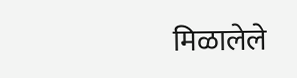मिळालेले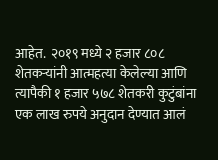आहेत.  २०१९ मध्ये २ हजार ८०८ शेतकऱ्यांनी आत्महत्या केलेल्या आणि त्यापैकी १ हजार ५७८ शेतकरी कुटुंबांना एक लाख रुपये अनुदान देण्यात आलं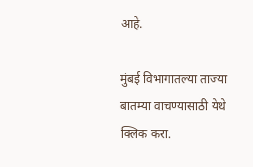आहे.

मुंबई विभागातल्या ताज्या बातम्या वाचण्यासाठी येथे क्लिक करा.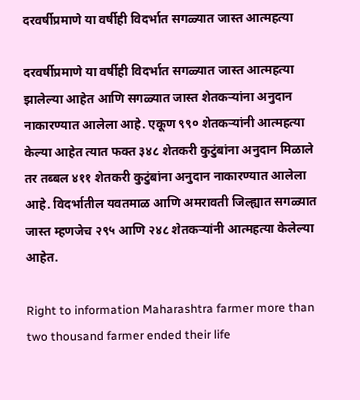दरवर्षीप्रमाणे या वर्षीही विदर्भात सगळ्यात जास्त आत्महत्या

दरवर्षीप्रमाणे या वर्षीही विदर्भात सगळ्यात जास्त आत्महत्या झालेल्या आहेत आणि सगळ्यात जास्त शेतकऱ्यांना अनुदान नाकारण्यात आलेला आहे. एकूण ९९० शेतकऱ्यांनी आत्महत्या केल्या आहेत त्यात फक्त ३४८ शेतकरी कुटुंबांना अनुदान मिळाले तर तब्बल ४११ शेतकरी कुटुंबांना अनुदान नाकारण्यात आलेला आहे. विदर्भातील यवतमाळ आणि अमरावती जिल्ह्यात सगळ्यात जास्त म्हणजेच २९५ आणि २४८ शेतकऱ्यांनी आत्महत्या केलेल्या आहेत.

Right to information Maharashtra farmer more than two thousand farmer ended their life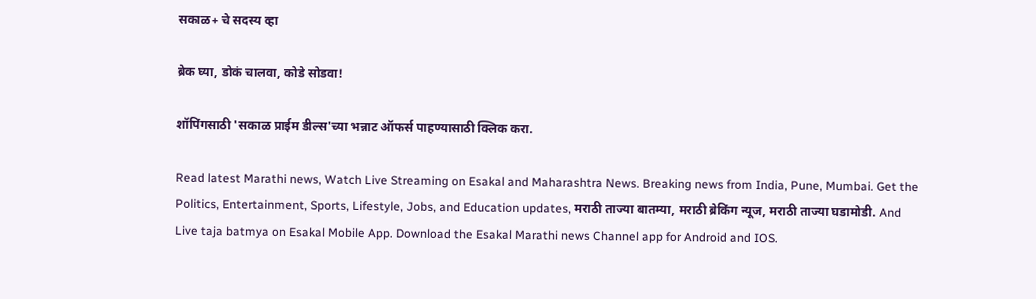सकाळ+ चे सदस्य व्हा

ब्रेक घ्या, डोकं चालवा, कोडे सोडवा!

शॉपिंगसाठी 'सकाळ प्राईम डील्स'च्या भन्नाट ऑफर्स पाहण्यासाठी क्लिक करा.

Read latest Marathi news, Watch Live Streaming on Esakal and Maharashtra News. Breaking news from India, Pune, Mumbai. Get the Politics, Entertainment, Sports, Lifestyle, Jobs, and Education updates, मराठी ताज्या बातम्या, मराठी ब्रेकिंग न्यूज, मराठी ताज्या घडामोडी. And Live taja batmya on Esakal Mobile App. Download the Esakal Marathi news Channel app for Android and IOS.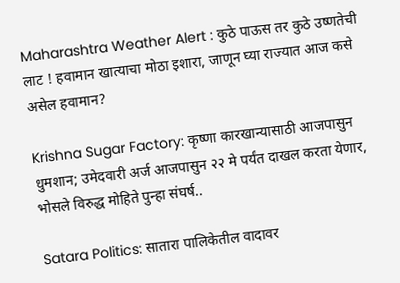Maharashtra Weather Alert : कुठे पाऊस तर कुठे उष्णतेची लाट ! हवामान खात्याचा मोठा इशारा, जाणून घ्या राज्यात आज कसे असेल हवामान?

Krishna Sugar Factory: कृष्णा कारखान्यासाठी आजपासुन धुमशान; उमेदवारी अर्ज आजपासुन २२ मे पर्यंत दाखल करता येणार, भोसले विरुद्ध मोहिते पुन्हा संघर्ष..

Satara Politics: सातारा पालिकेतील वादावर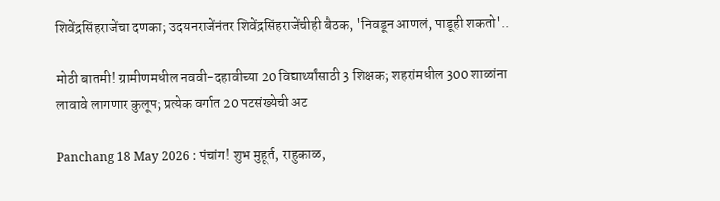शिवेंद्रसिंहराजेंचा दणका; उदयनराजेंनंतर शिवेंद्रसिंहराजेंचीही बैठक, 'निवडून आणलं, पाडूही शकतो'..

मोठी बातमी! ग्रामीणमधील नववी-दहावीच्या 20 विद्यार्थ्यांसाठी 3 शिक्षक; शहरांमधील 300 शाळांना लावावे लागणार कुलूप; प्रत्येक वर्गात 20 पटसंख्येची अट

Panchang 18 May 2026 : पंचांग! शुभ मुहूर्त, राहुकाळ,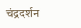चंद्रदर्शन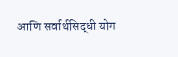आणि सर्वार्थसिद्धी योग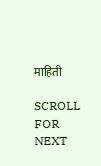माहिती

SCROLL FOR NEXT